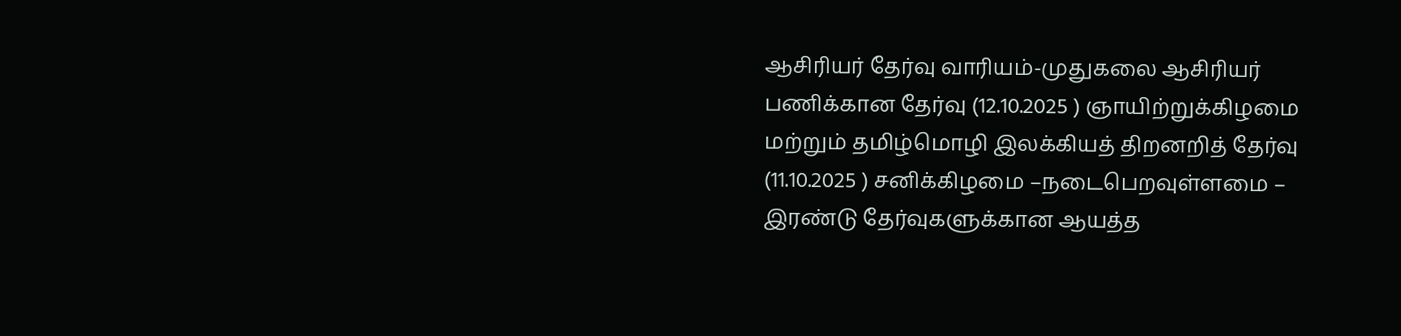ஆசிரியர் தேர்வு வாரியம்-முதுகலை ஆசிரியர் பணிக்கான தேர்வு (12.10.2025 ) ஞாயிற்றுக்கிழமை மற்றும் தமிழ்மொழி இலக்கியத் திறனறித் தேர்வு (11.10.2025 ) சனிக்கிழமை –நடைபெறவுள்ளமை – இரண்டு தேர்வுகளுக்கான ஆயத்த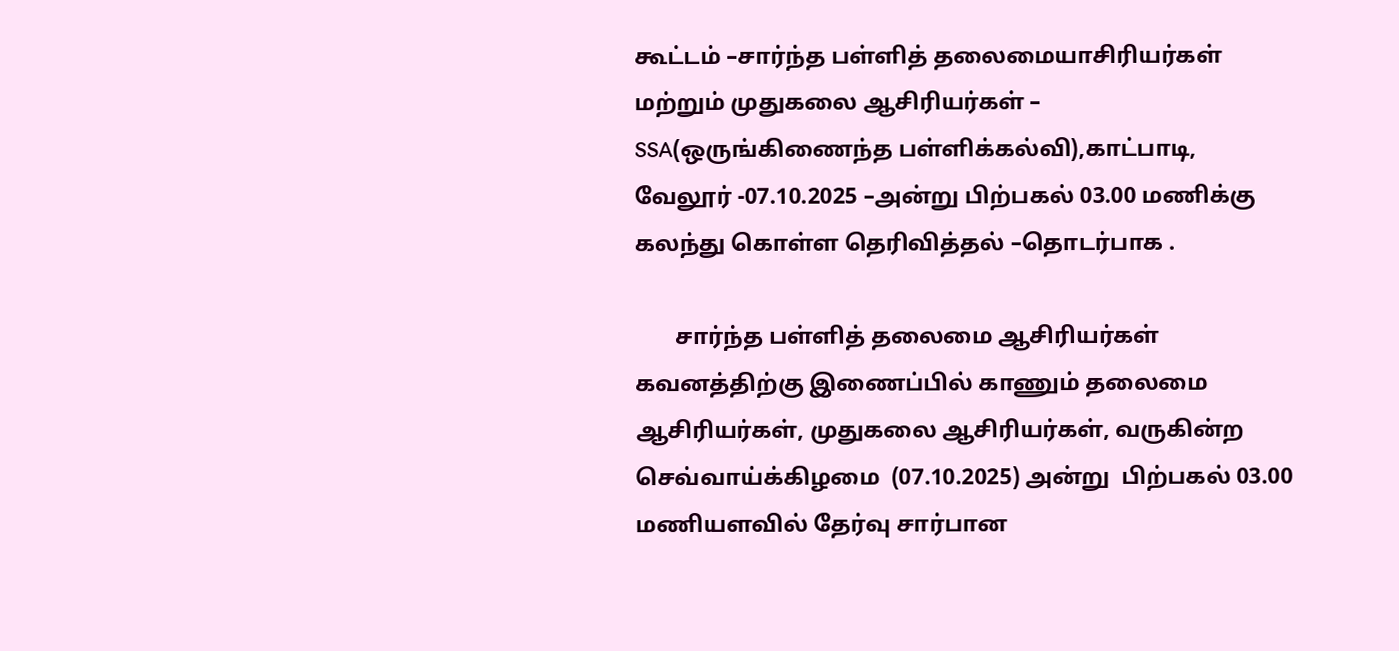கூட்டம் –சார்ந்த பள்ளித் தலைமையாசிரியர்கள் மற்றும் முதுகலை ஆசிரியர்கள் – SSA(ஒருங்கிணைந்த பள்ளிக்கல்வி),காட்பாடி, வேலூர் -07.10.2025 –அன்று பிற்பகல் 03.00 மணிக்கு கலந்து கொள்ள தெரிவித்தல் –தொடர்பாக .

       சார்ந்த பள்ளித் தலைமை ஆசிரியர்கள் கவனத்திற்கு இணைப்பில் காணும் தலைமை ஆசிரியர்கள், முதுகலை ஆசிரியர்கள், வருகின்ற செவ்வாய்க்கிழமை  (07.10.2025) அன்று  பிற்பகல் 03.00 மணியளவில் தேர்வு சார்பான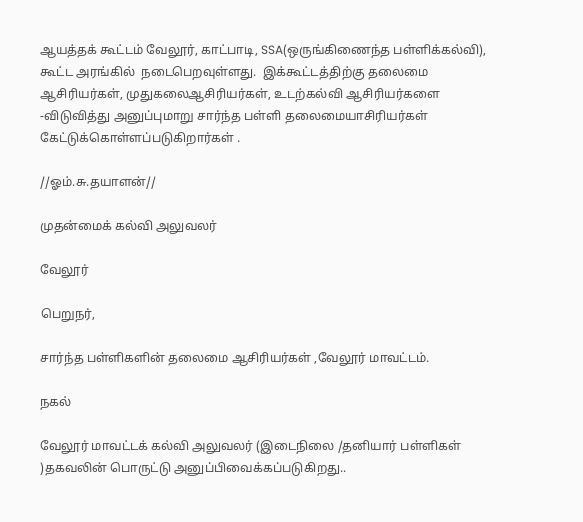ஆயத்தக் கூட்டம் வேலூர், காட்பாடி, SSA(ஒருங்கிணைந்த பள்ளிக்கல்வி), கூட்ட அரங்கில்  நடைபெறவுள்ளது.  இக்கூட்டத்திற்கு தலைமை ஆசிரியர்கள், முதுகலைஆசிரியர்கள், உடற்கல்வி ஆசிரியர்களை  -விடுவித்து அனுப்புமாறு சார்ந்த பள்ளி தலைமையாசிரியர்கள் கேட்டுக்கொள்ளப்படுகிறார்கள் .

//ஓம்.சு.தயாளன்//

முதன்மைக் கல்வி அலுவலர்

வேலூர்

பெறுநர்,

சார்ந்த பள்ளிகளின் தலைமை ஆசிரியர்கள் ,வேலூர் மாவட்டம்.

நகல்

வேலூர் மாவட்டக் கல்வி அலுவலர் (இடைநிலை /தனியார் பள்ளிகள் )தகவலின் பொருட்டு அனுப்பிவைக்கப்படுகிறது..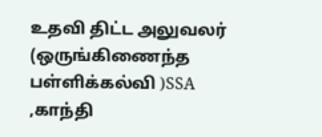உதவி திட்ட அலுவலர் (ஒருங்கிணைந்த பள்ளிக்கல்வி )SSA ,காந்தி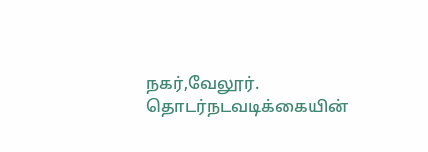நகர்,வேலூர். தொடர்நடவடிக்கையின்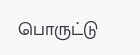பொருட்டு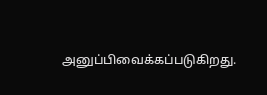அனுப்பிவைக்கப்படுகிறது.